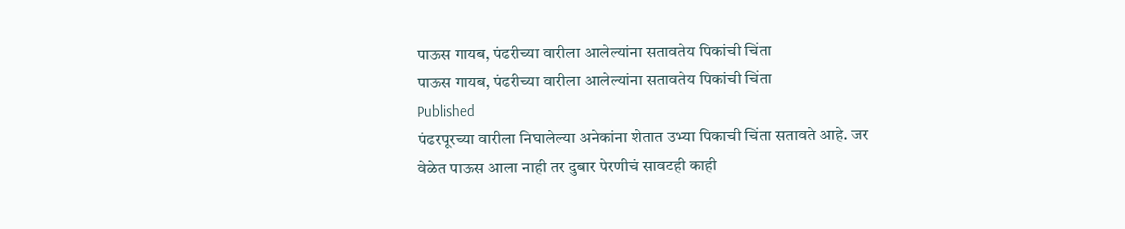पाऊस गायब, पंढरीच्या वारीला आलेल्यांना सतावतेय पिकांची चिंता
पाऊस गायब, पंढरीच्या वारीला आलेल्यांना सतावतेय पिकांची चिंता
Published
पंढरपूरच्या वारीला निघालेल्या अनेकांना शेतात उभ्या पिकाची चिंता सतावते आहे. जर वेळेत पाऊस आला नाही तर दुबार पेरणीचं सावटही काही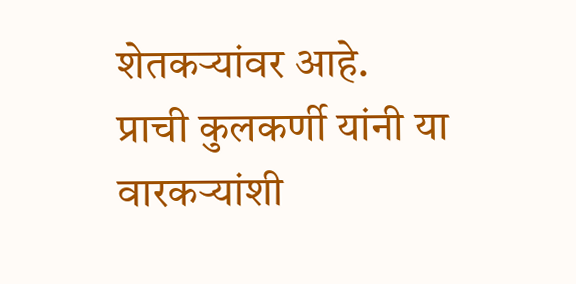शेतकऱ्यांवर आहे.
प्राची कुलकर्णी यांनी या वारकऱ्यांशी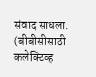संवाद साधला.
(बीबीसीसाठी कलेक्टिव्ह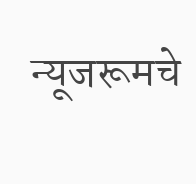न्यूजरूमचे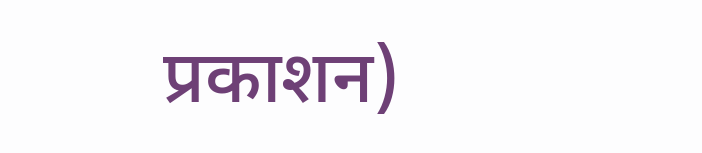प्रकाशन)